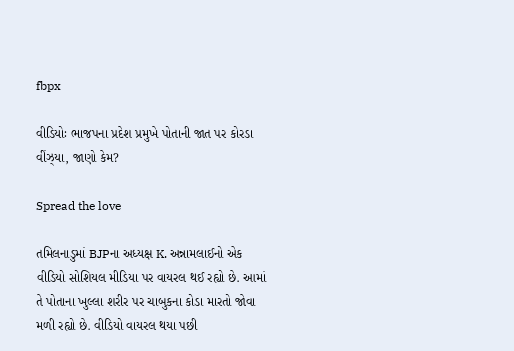fbpx

વીડિયોઃ ભાજપના પ્રદેશ પ્રમુખે પોતાની જાત પર કોરડા વીંઝ્યા, જાણો કેમ?

Spread the love

તમિલનાડુમાં BJPના અધ્યક્ષ K. અન્નામલાઈનો એક વીડિયો સોશિયલ મીડિયા પર વાયરલ થઈ રહ્યો છે. આમાં તે પોતાના ખુલ્લા શરીર પર ચાબુકના કોડા મારતો જોવા મળી રહ્યો છે. વીડિયો વાયરલ થયા પછી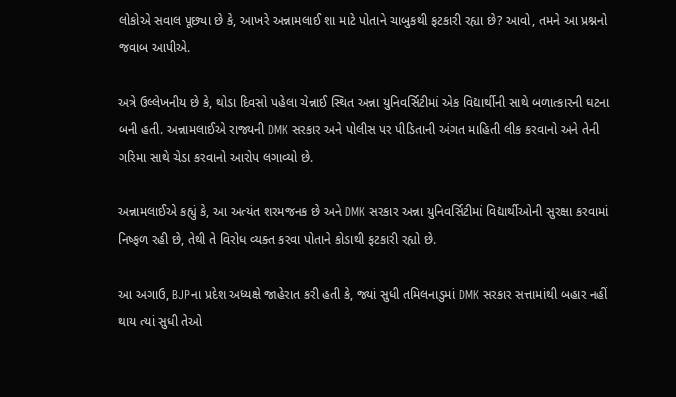લોકોએ સવાલ પૂછ્યા છે કે, આખરે અન્નામલાઈ શા માટે પોતાને ચાબુકથી ફટકારી રહ્યા છે? આવો, તમને આ પ્રશ્નનો જવાબ આપીએ.

અત્રે ઉલ્લેખનીય છે કે, થોડા દિવસો પહેલા ચેન્નાઈ સ્થિત અન્ના યુનિવર્સિટીમાં એક વિદ્યાર્થીની સાથે બળાત્કારની ઘટના બની હતી. અન્નામલાઈએ રાજ્યની DMK સરકાર અને પોલીસ પર પીડિતાની અંગત માહિતી લીક કરવાનો અને તેની ગરિમા સાથે ચેડા કરવાનો આરોપ લગાવ્યો છે.

અન્નામલાઈએ કહ્યું કે, આ અત્યંત શરમજનક છે અને DMK સરકાર અન્ના યુનિવર્સિટીમાં વિદ્યાર્થીઓની સુરક્ષા કરવામાં નિષ્ફળ રહી છે, તેથી તે વિરોધ વ્યક્ત કરવા પોતાને કોડાથી ફટકારી રહ્યો છે.

આ અગાઉ, BJPના પ્રદેશ અધ્યક્ષે જાહેરાત કરી હતી કે, જ્યાં સુધી તમિલનાડુમાં DMK સરકાર સત્તામાંથી બહાર નહીં થાય ત્યાં સુધી તેઓ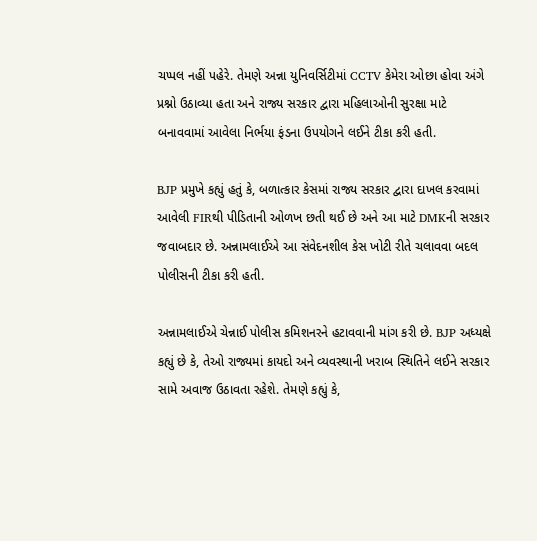ચપ્પલ નહીં પહેરે. તેમણે અન્ના યુનિવર્સિટીમાં CCTV કેમેરા ઓછા હોવા અંગે પ્રશ્નો ઉઠાવ્યા હતા અને રાજ્ય સરકાર દ્વારા મહિલાઓની સુરક્ષા માટે બનાવવામાં આવેલા નિર્ભયા ફંડના ઉપયોગને લઈને ટીકા કરી હતી.

BJP પ્રમુખે કહ્યું હતું કે, બળાત્કાર કેસમાં રાજ્ય સરકાર દ્વારા દાખલ કરવામાં આવેલી FIRથી પીડિતાની ઓળખ છતી થઈ છે અને આ માટે DMKની સરકાર જવાબદાર છે. અન્નામલાઈએ આ સંવેદનશીલ કેસ ખોટી રીતે ચલાવવા બદલ પોલીસની ટીકા કરી હતી.

અન્નામલાઈએ ચેન્નાઈ પોલીસ કમિશનરને હટાવવાની માંગ કરી છે. BJP અધ્યક્ષે કહ્યું છે કે, તેઓ રાજ્યમાં કાયદો અને વ્યવસ્થાની ખરાબ સ્થિતિને લઈને સરકાર સામે અવાજ ઉઠાવતા રહેશે. તેમણે કહ્યું કે,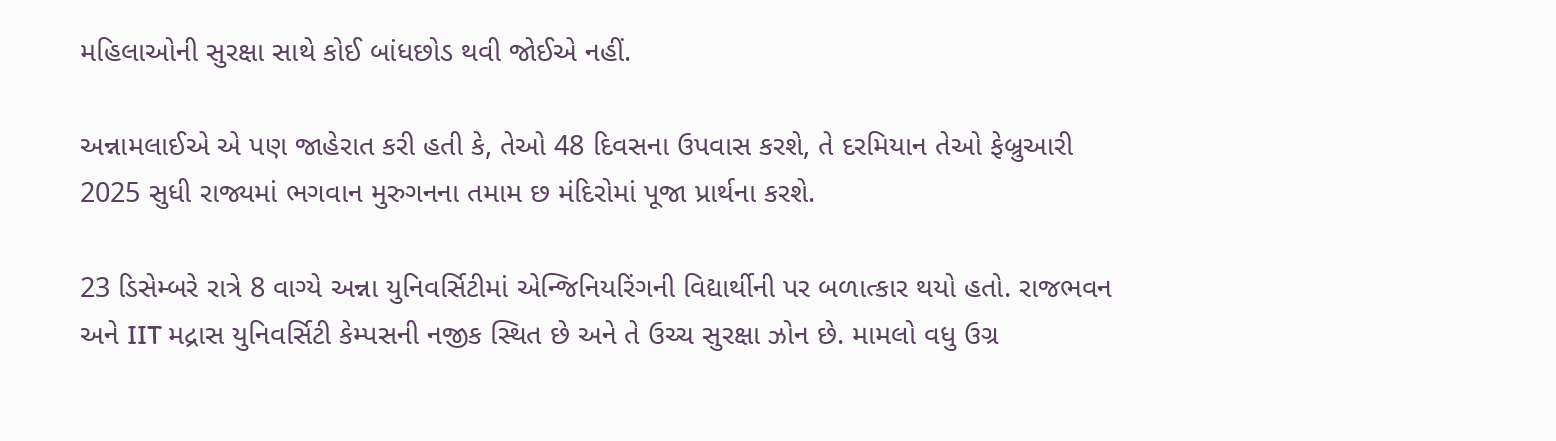મહિલાઓની સુરક્ષા સાથે કોઈ બાંધછોડ થવી જોઈએ નહીં.

અન્નામલાઈએ એ પણ જાહેરાત કરી હતી કે, તેઓ 48 દિવસના ઉપવાસ કરશે, તે દરમિયાન તેઓ ફેબ્રુઆરી 2025 સુધી રાજ્યમાં ભગવાન મુરુગનના તમામ છ મંદિરોમાં પૂજા પ્રાર્થના કરશે.

23 ડિસેમ્બરે રાત્રે 8 વાગ્યે અન્ના યુનિવર્સિટીમાં એન્જિનિયરિંગની વિદ્યાર્થીની પર બળાત્કાર થયો હતો. રાજભવન અને IIT મદ્રાસ યુનિવર્સિટી કેમ્પસની નજીક સ્થિત છે અને તે ઉચ્ચ સુરક્ષા ઝોન છે. મામલો વધુ ઉગ્ર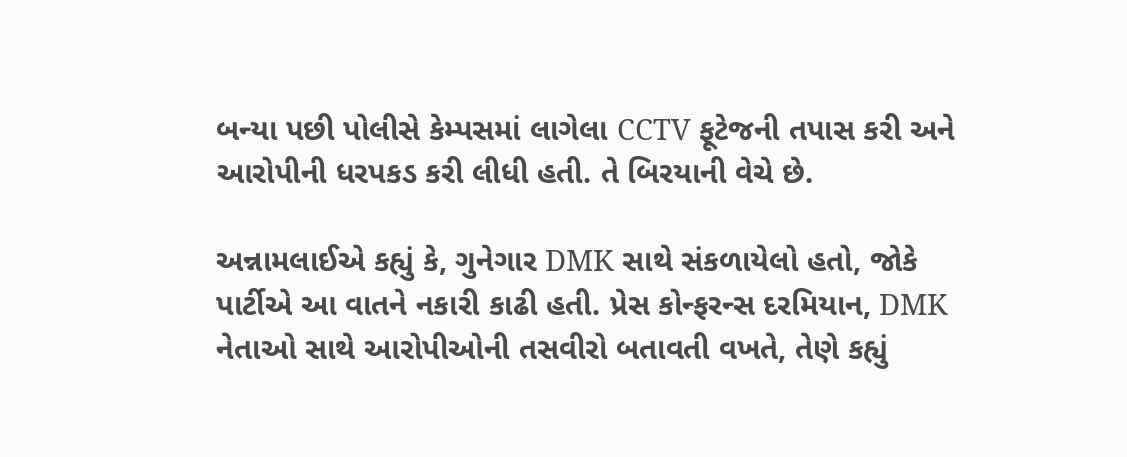બન્યા પછી પોલીસે કેમ્પસમાં લાગેલા CCTV ફૂટેજની તપાસ કરી અને આરોપીની ધરપકડ કરી લીધી હતી. તે બિરયાની વેચે છે.

અન્નામલાઈએ કહ્યું કે, ગુનેગાર DMK સાથે સંકળાયેલો હતો, જોકે પાર્ટીએ આ વાતને નકારી કાઢી હતી. પ્રેસ કોન્ફરન્સ દરમિયાન, DMK નેતાઓ સાથે આરોપીઓની તસવીરો બતાવતી વખતે, તેણે કહ્યું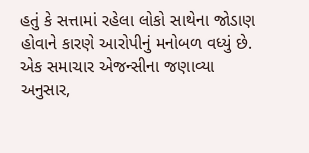હતું કે સત્તામાં રહેલા લોકો સાથેના જોડાણ હોવાને કારણે આરોપીનું મનોબળ વધ્યું છે. એક સમાચાર એજન્સીના જણાવ્યા અનુસાર,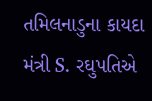તમિલનાડુના કાયદા મંત્રી S. રઘુપતિએ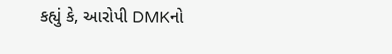કહ્યું કે, આરોપી DMKનો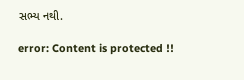સભ્ય નથી.

error: Content is protected !!